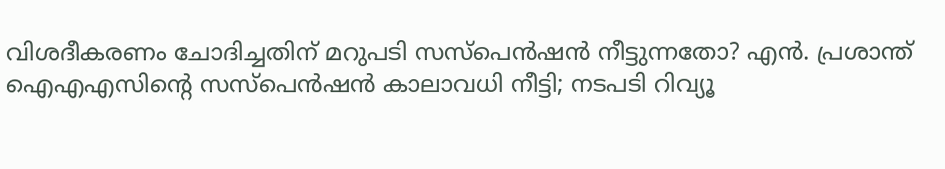വിശദീകരണം ചോദിച്ചതിന് മറുപടി സസ്‌പെൻഷൻ നീട്ടുന്നതോ? എൻ. പ്രശാന്ത് ഐഎഎസിന്റെ സസ്‌പെൻഷൻ കാലാവധി നീട്ടി; നടപടി റിവ്യൂ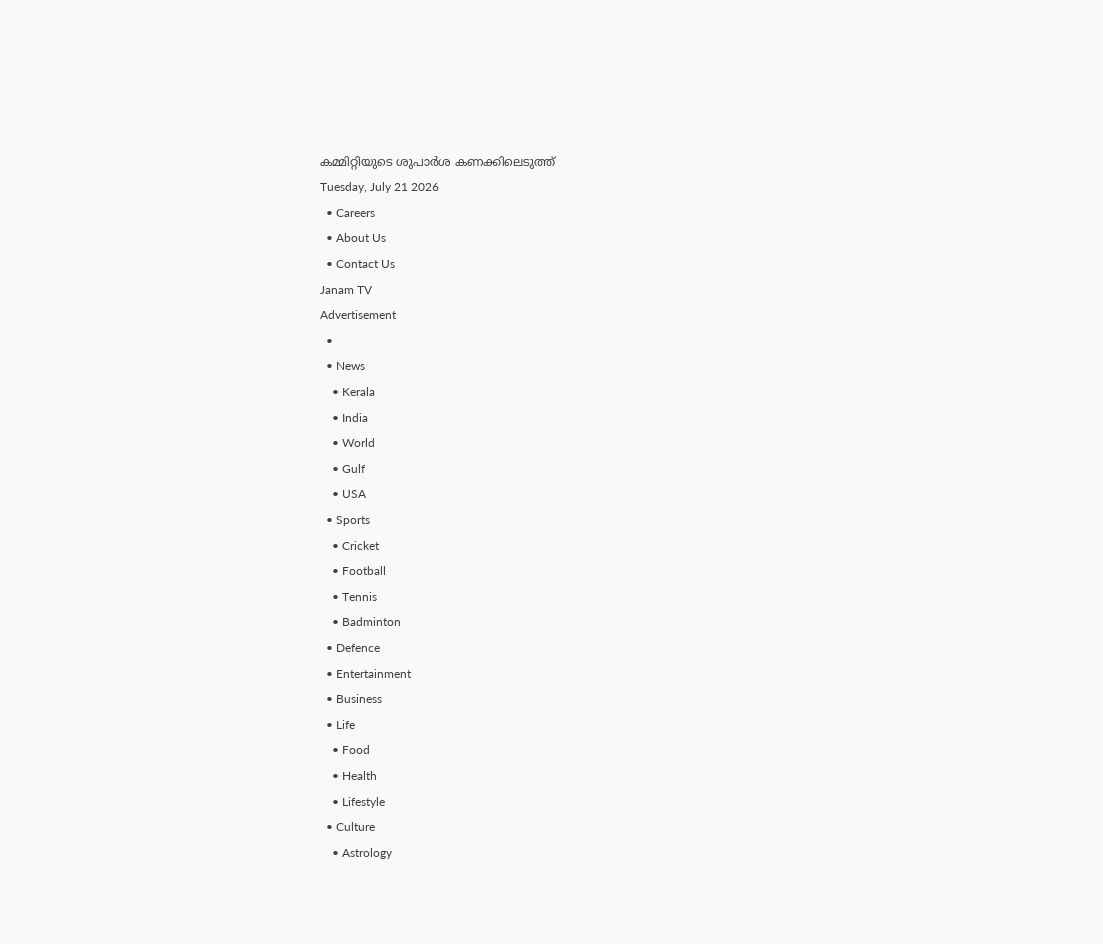കമ്മിറ്റിയുടെ ശുപാർശ കണക്കിലെടുത്ത്
Tuesday, July 21 2026
  • Careers
  • About Us
  • Contact Us
Janam TV
Advertisement
  •
  • News
    • Kerala
    • India
    • World
    • Gulf
    • USA
  • Sports
    • Cricket
    • Football
    • Tennis
    • Badminton
  • Defence
  • Entertainment
  • Business
  • Life
    • Food
    • Health
    • Lifestyle
  • Culture
    • Astrology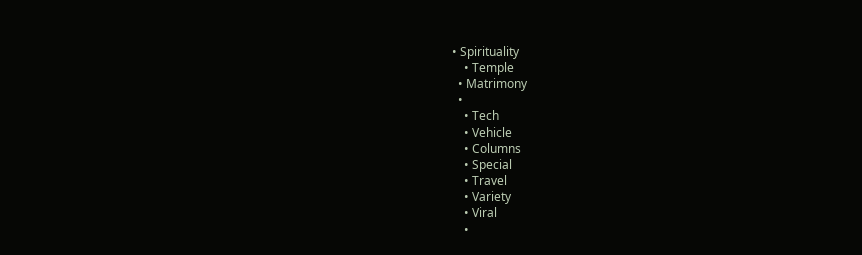• Spirituality
    • Temple
  • Matrimony
  •
    • Tech
    • Vehicle
    • Columns
    • Special
    • Travel
    • Variety
    • Viral
    •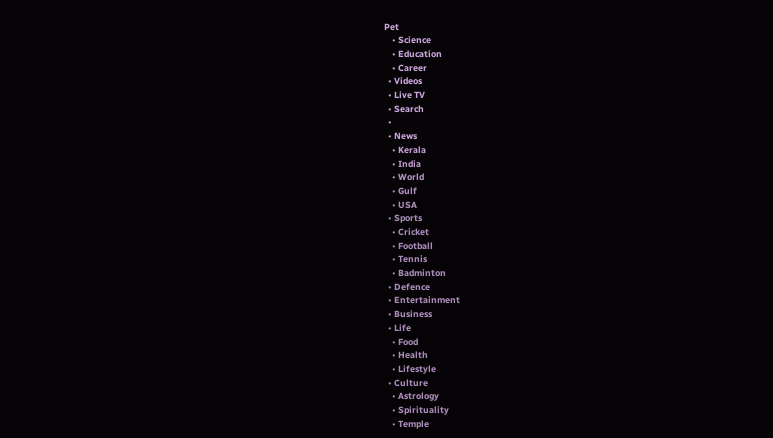Pet
    • Science
    • Education
    • Career
  • Videos
  • Live TV
  • Search
  •
  • News
    • Kerala
    • India
    • World
    • Gulf
    • USA
  • Sports
    • Cricket
    • Football
    • Tennis
    • Badminton
  • Defence
  • Entertainment
  • Business
  • Life
    • Food
    • Health
    • Lifestyle
  • Culture
    • Astrology
    • Spirituality
    • Temple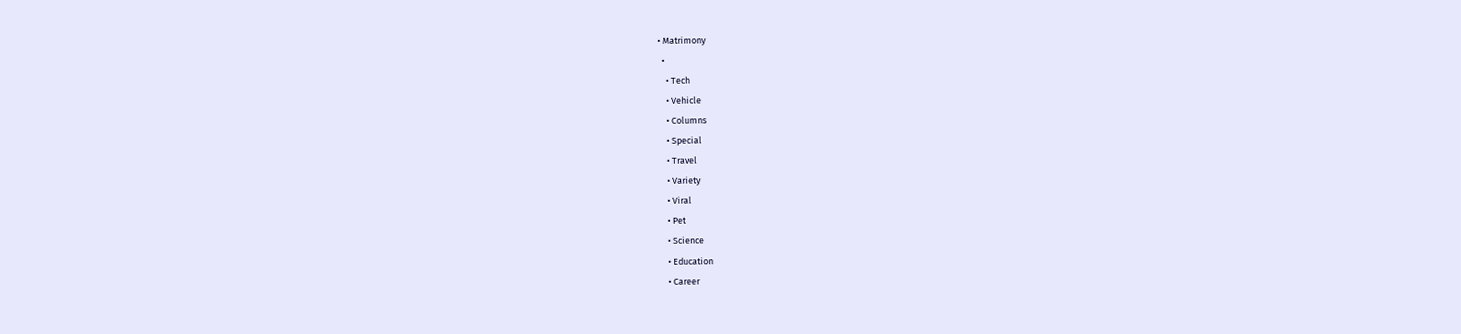• Matrimony
  •
    • Tech
    • Vehicle
    • Columns
    • Special
    • Travel
    • Variety
    • Viral
    • Pet
    • Science
    • Education
    • Career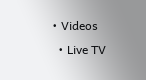• Videos
  • Live TV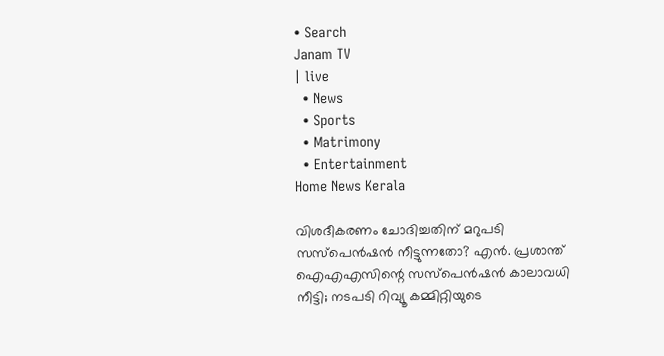• Search
Janam TV
| live
  • News
  • Sports
  • Matrimony
  • Entertainment
Home News Kerala

വിശദീകരണം ചോദിച്ചതിന് മറുപടി സസ്‌പെൻഷൻ നീട്ടുന്നതോ? എൻ. പ്രശാന്ത് ഐഎഎസിന്റെ സസ്‌പെൻഷൻ കാലാവധി നീട്ടി; നടപടി റിവ്യൂ കമ്മിറ്റിയുടെ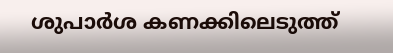ശുപാർശ കണക്കിലെടുത്ത്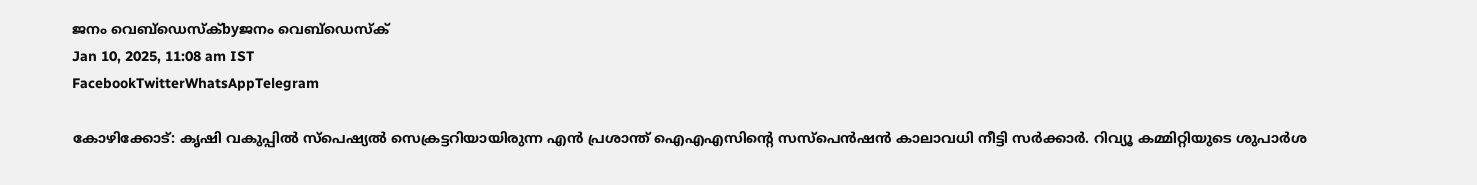ജനം വെബ്‌ഡെസ്ക്byജനം വെബ്‌ഡെസ്ക്
Jan 10, 2025, 11:08 am IST
FacebookTwitterWhatsAppTelegram

കോഴിക്കോട്: കൃഷി വകുപ്പിൽ സ്‌പെഷ്യൽ സെക്രട്ടറിയായിരുന്ന എൻ പ്രശാന്ത് ഐഎഎസിന്റെ സസ്‌പെൻഷൻ കാലാവധി നീട്ടി സർക്കാർ. റിവ്യൂ കമ്മിറ്റിയുടെ ശുപാർശ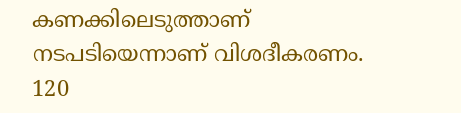കണക്കിലെടുത്താണ് നടപടിയെന്നാണ് വിശദീകരണം. 120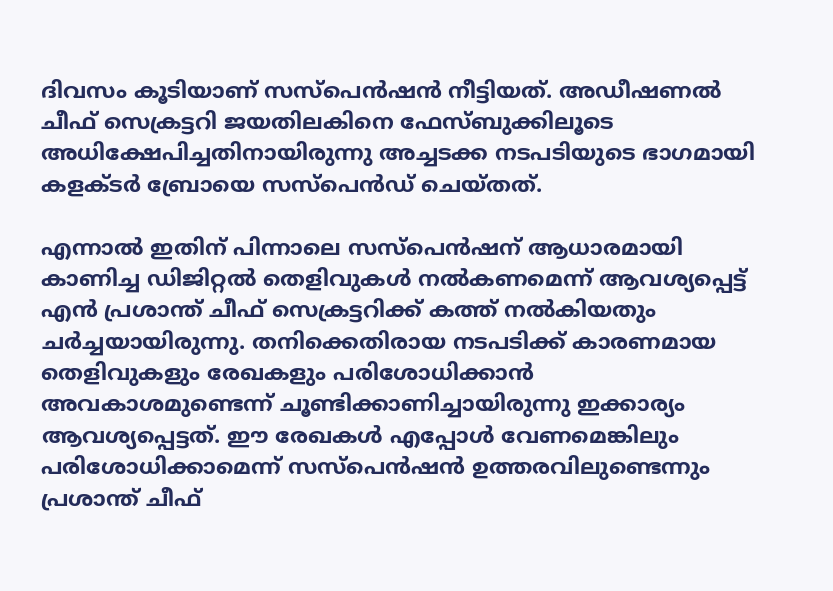ദിവസം കൂടിയാണ് സസ്‌പെൻഷൻ നീട്ടിയത്. അഡീഷണൽ ചീഫ് സെക്രട്ടറി ജയതിലകിനെ ഫേസ്ബുക്കിലൂടെ അധിക്ഷേപിച്ചതിനായിരുന്നു അച്ചടക്ക നടപടിയുടെ ഭാഗമായി കളക്ടർ ബ്രോയെ സസ്‌പെൻഡ് ചെയ്തത്.

എന്നാൽ ഇതിന് പിന്നാലെ സസ്‌പെൻഷന് ആധാരമായി കാണിച്ച ഡിജിറ്റൽ തെളിവുകൾ നൽകണമെന്ന് ആവശ്യപ്പെട്ട് എൻ പ്രശാന്ത് ചീഫ് സെക്രട്ടറിക്ക് കത്ത് നൽകിയതും ചർച്ചയായിരുന്നു. തനിക്കെതിരായ നടപടിക്ക് കാരണമായ തെളിവുകളും രേഖകളും പരിശോധിക്കാൻ അവകാശമുണ്ടെന്ന് ചൂണ്ടിക്കാണിച്ചായിരുന്നു ഇക്കാര്യം ആവശ്യപ്പെട്ടത്. ഈ രേഖകൾ എപ്പോൾ വേണമെങ്കിലും പരിശോധിക്കാമെന്ന് സസ്‌പെൻഷൻ ഉത്തരവിലുണ്ടെന്നും പ്രശാന്ത് ചീഫ്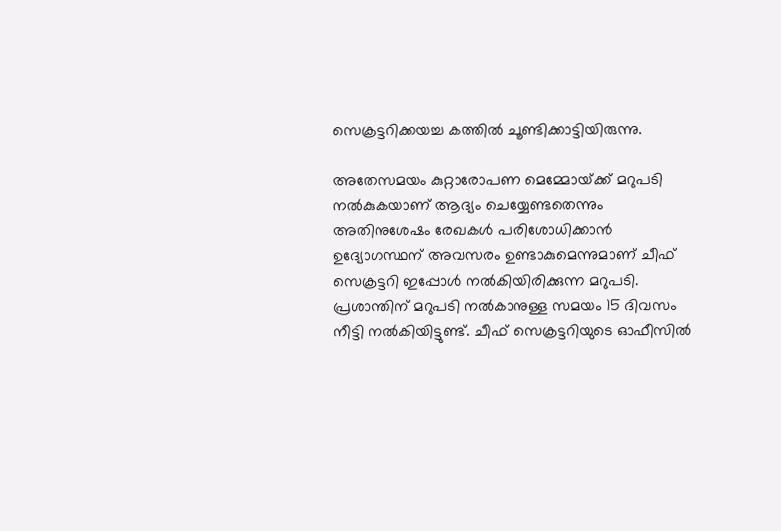സെക്രട്ടറിക്കയച്ച കത്തിൽ ചൂണ്ടിക്കാട്ടിയിരുന്നു.

അതേസമയം കുറ്റാരോപണ മെമ്മോയ്‌ക്ക് മറുപടി നൽകുകയാണ് ആദ്യം ചെയ്യേണ്ടതെന്നും അതിനുശേഷം രേഖകൾ പരിശോധിക്കാൻ ഉദ്യോഗസ്ഥന് അവസരം ഉണ്ടാകുമെന്നുമാണ് ചീഫ് സെക്രട്ടറി ഇപ്പോൾ നൽകിയിരിക്കുന്ന മറുപടി. പ്രശാന്തിന് മറുപടി നൽകാനുള്ള സമയം 15 ദിവസം നീട്ടി നൽകിയിട്ടുണ്ട്. ചീഫ് സെക്രട്ടറിയുടെ ഓഫീസിൽ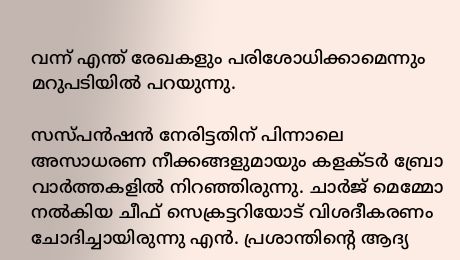വന്ന് എന്ത് രേഖകളും പരിശോധിക്കാമെന്നും മറുപടിയിൽ പറയുന്നു.

സസ്പൻഷൻ നേരിട്ടതിന് പിന്നാലെ അസാധരണ നീക്കങ്ങളുമായും കളക്ടർ ബ്രോ വാർത്തകളിൽ നിറഞ്ഞിരുന്നു. ചാർജ് മെമ്മോ നൽകിയ ചീഫ് സെക്രട്ടറിയോട് വിശദീകരണം ചോദിച്ചായിരുന്നു എൻ. പ്രശാന്തിന്റെ ആദ്യ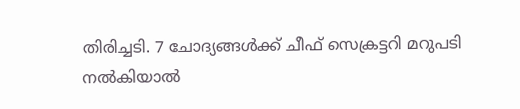തിരിച്ചടി. 7 ചോദ്യങ്ങൾക്ക് ചീഫ് സെക്രട്ടറി മറുപടി നൽകിയാൽ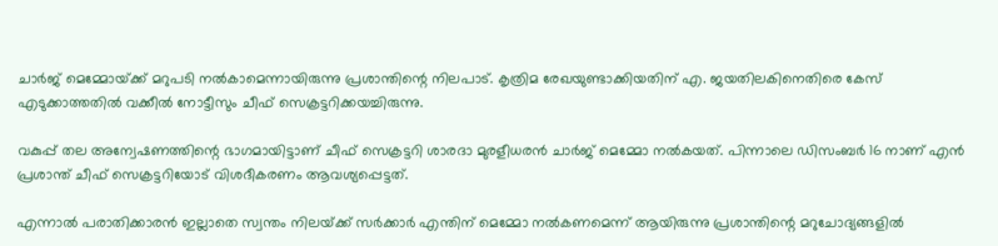ചാർജ് മെമ്മോയ്‌ക്ക് മറുപടി നൽകാമെന്നായിരുന്നു പ്രശാന്തിന്റെ നിലപാട്. കൃത്രിമ രേഖയുണ്ടാക്കിയതിന് എ. ജയതിലകിനെതിരെ കേസ് എടുക്കാത്തതിൽ വക്കീൽ നോട്ടീസും ചീഫ് സെക്രട്ടറിക്കയച്ചിരുന്നു.

വകുപ്പ് തല അന്വേഷണത്തിന്റെ ഭാഗമായിട്ടാണ് ചീഫ് സെക്രട്ടറി ശാരദാ മുരളീധരൻ ചാർജ് മെമ്മോ നൽകയത്. പിന്നാലെ ഡിസംബർ 16 നാണ് എൻ പ്രശാന്ത് ചീഫ് സെക്രട്ടറിയോട് വിശദീകരണം ആവശ്യപ്പെട്ടത്.

എന്നാൽ പരാതിക്കാരൻ ഇല്ലാതെ സ്വന്തം നിലയ്‌ക്ക് സർക്കാർ എന്തിന് മെമ്മോ നൽകണമെന്ന് ആയിരുന്നു പ്രശാന്തിന്റെ മറുചോദ്യങ്ങളിൽ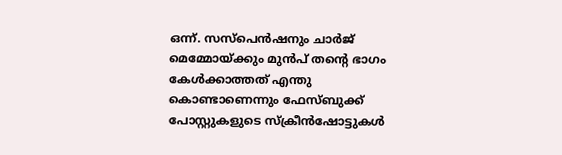ഒന്ന്. സസ്‌പെൻഷനും ചാർജ് മെമ്മോയ്‌ക്കും മുൻപ് തന്റെ ഭാഗം കേൾക്കാത്തത് എന്തു കൊണ്ടാണെന്നും ഫേസ്ബുക്ക് പോസ്റ്റുകളുടെ സ്‌ക്രീൻഷോട്ടുകൾ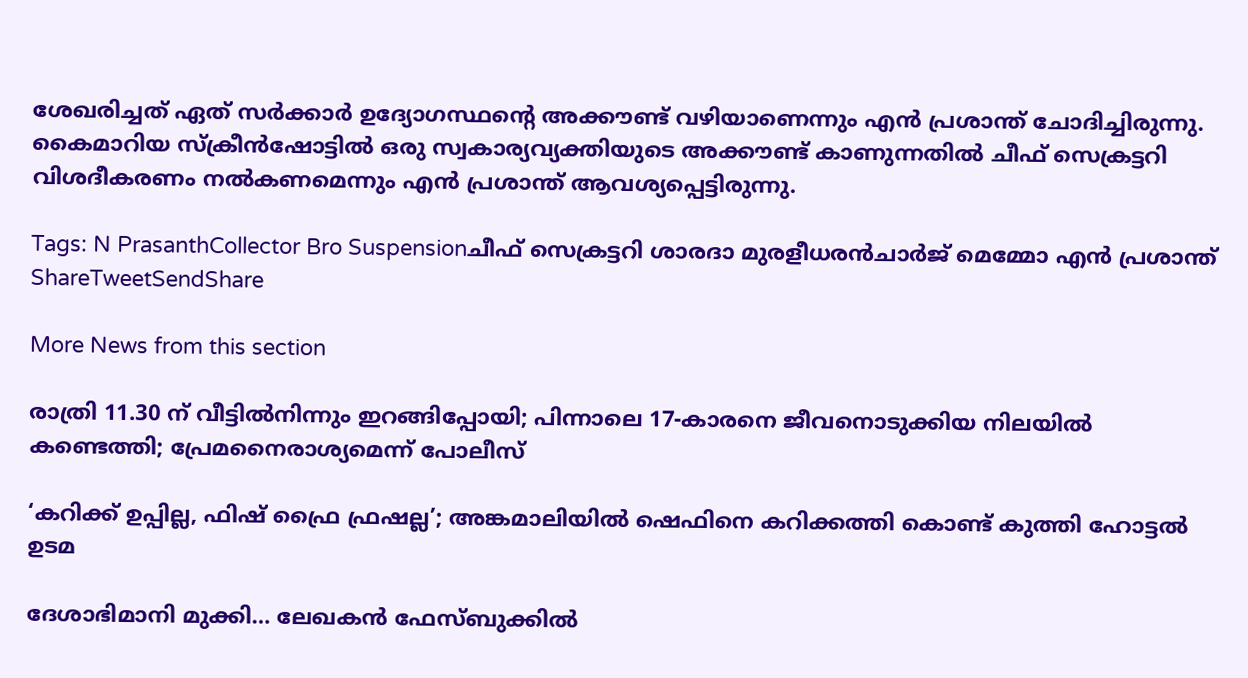ശേഖരിച്ചത് ഏത് സർക്കാർ ഉദ്യോഗസ്ഥന്റെ അക്കൗണ്ട് വഴിയാണെന്നും എൻ പ്രശാന്ത് ചോദിച്ചിരുന്നു. കൈമാറിയ സ്‌ക്രീൻഷോട്ടിൽ ഒരു സ്വകാര്യവ്യക്തിയുടെ അക്കൗണ്ട് കാണുന്നതിൽ ചീഫ് സെക്രട്ടറി വിശദീകരണം നൽകണമെന്നും എൻ പ്രശാന്ത് ആവശ്യപ്പെട്ടിരുന്നു.

Tags: N PrasanthCollector Bro Suspensionചീഫ് സെക്രട്ടറി ശാരദാ മുരളീധരൻചാർജ് മെമ്മോ എൻ പ്രശാന്ത്
ShareTweetSendShare

More News from this section

രാത്രി 11.30 ന് വീട്ടിൽനിന്നും ഇറങ്ങിപ്പോയി; പിന്നാലെ 17-കാരനെ ജീവനൊടുക്കിയ നിലയിൽ കണ്ടെത്തി; പ്രേമനൈരാശ്യമെന്ന് പോലീസ്

‘കറിക്ക് ഉപ്പില്ല, ഫിഷ് ഫ്രൈ ഫ്രഷല്ല’; അങ്കമാലിയിൽ ഷെഫിനെ കറിക്കത്തി കൊണ്ട് കുത്തി ഹോട്ടൽ ഉടമ

ദേശാഭിമാനി മുക്കി… ലേഖകൻ ഫേസ്ബുക്കിൽ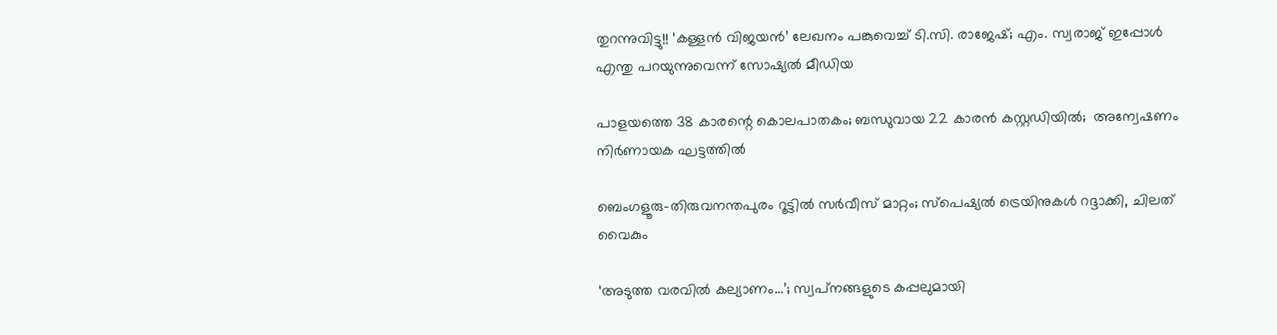തുറന്നുവിട്ടു!! ‘കള്ളൻ വിജയൻ’ ലേഖനം പങ്കുവെച്ച് ടി.സി. രാജേഷ്; എം. സ്വരാജ് ഇപ്പോൾ എന്തു പറയുന്നുവെന്ന് സോഷ്യൽ മീഡിയ

പാളയത്തെ 38 കാരന്റെ കൊലപാതകം; ബന്ധുവായ 22 കാരൻ കസ്റ്റഡിയിൽ;  അന്വേഷണം നിർണായക ഘട്ടത്തിൽ

ബെംഗളൂരു-തിരുവനന്തപുരം റൂട്ടില്‍ സര്‍വീസ് മാറ്റം; സ്‌പെഷ്യല്‍ ട്രെയിനുകള്‍ റദ്ദാക്കി, ചിലത് വൈകും

‘അടുത്ത വരവില്‍ കല്യാണം…’; സ്വപ്‌നങ്ങളുടെ കപ്പലുമായി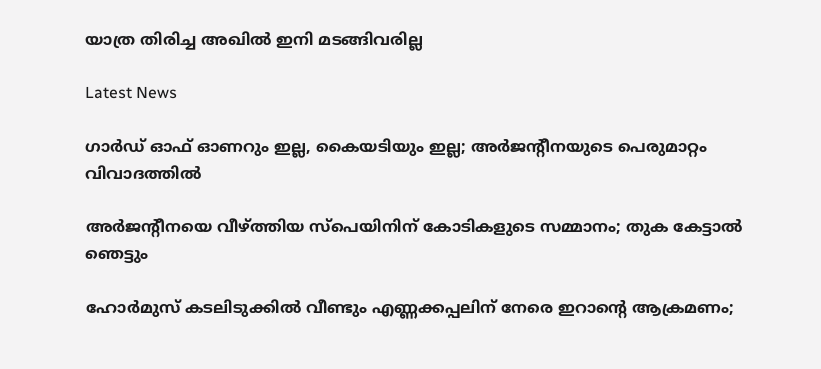യാത്ര തിരിച്ച അഖില്‍ ഇനി മടങ്ങിവരില്ല

Latest News

ഗാര്‍ഡ് ഓഫ് ഓണറും ഇല്ല, കൈയടിയും ഇല്ല; അര്‍ജന്റീനയുടെ പെരുമാറ്റം വിവാദത്തില്‍

അര്‍ജന്റീനയെ വീഴ്‌ത്തിയ സ്‌പെയിനിന് കോടികളുടെ സമ്മാനം; തുക കേട്ടാല്‍ ഞെട്ടും

ഹോര്‍മുസ് കടലിടുക്കില്‍ വീണ്ടും എണ്ണക്കപ്പലിന് നേരെ ഇറാന്റെ ആക്രമണം;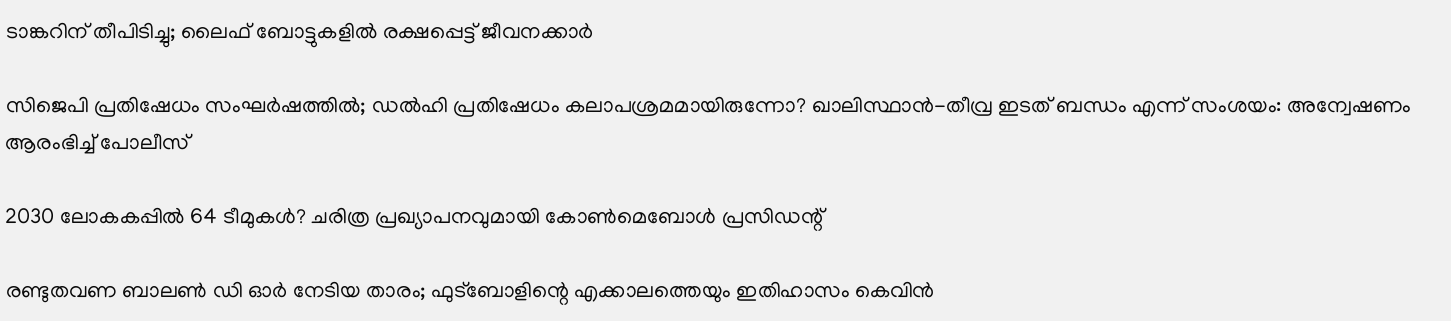ടാങ്കറിന് തീപിടിച്ചു; ലൈഫ് ബോട്ടുകളില്‍ രക്ഷപ്പെട്ട് ജീവനക്കാര്‍

സിജെപി പ്രതിഷേധം സംഘര്‍ഷത്തില്‍; ഡല്‍ഹി പ്രതിഷേധം കലാപശ്രമമായിരുന്നോ? ഖാലിസ്ഥാന്‍-തീവ്ര ഇടത് ബന്ധം എന്ന് സംശയം: അന്വേഷണം ആരംഭിച്ച് പോലീസ്

2030 ലോകകപ്പില്‍ 64 ടീമുകള്‍? ചരിത്ര പ്രഖ്യാപനവുമായി കോണ്‍മെബോള്‍ പ്രസിഡന്റ്

രണ്ടുതവണ ബാലണ്‍ ഡി ഓര്‍ നേടിയ താരം; ഫുട്‌ബോളിന്റെ എക്കാലത്തെയും ഇതിഹാസം കെവിന്‍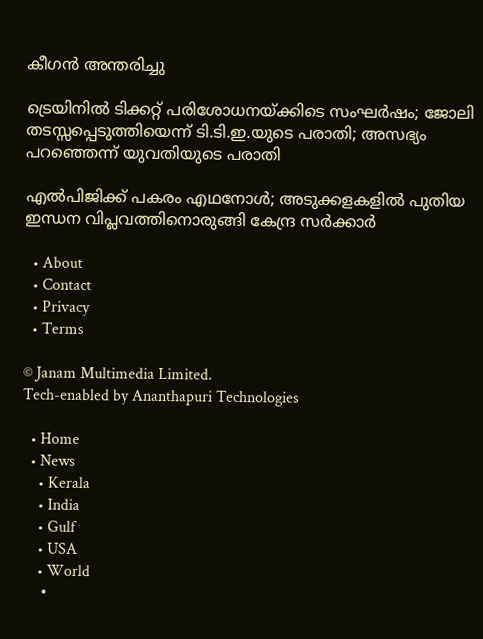കീഗന്‍ അന്തരിച്ചു

ട്രെയിനില്‍ ടിക്കറ്റ് പരിശോധനയ്‌ക്കിടെ സംഘര്‍ഷം; ജോലി തടസ്സപ്പെടുത്തിയെന്ന് ടി.ടി.ഇ.യുടെ പരാതി; അസഭ്യം പറഞ്ഞെന്ന് യുവതിയുടെ പരാതി

എല്‍പിജിക്ക് പകരം എഥനോള്‍; അടുക്കളകളില്‍ പുതിയ ഇന്ധന വിപ്ലവത്തിനൊരുങ്ങി കേന്ദ്ര സര്‍ക്കാര്‍

  • About
  • Contact
  • Privacy
  • Terms

© Janam Multimedia Limited.
Tech-enabled by Ananthapuri Technologies

  • Home
  • News
    • Kerala
    • India
    • Gulf
    • USA
    • World
    •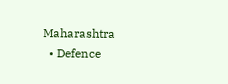Maharashtra
  • Defence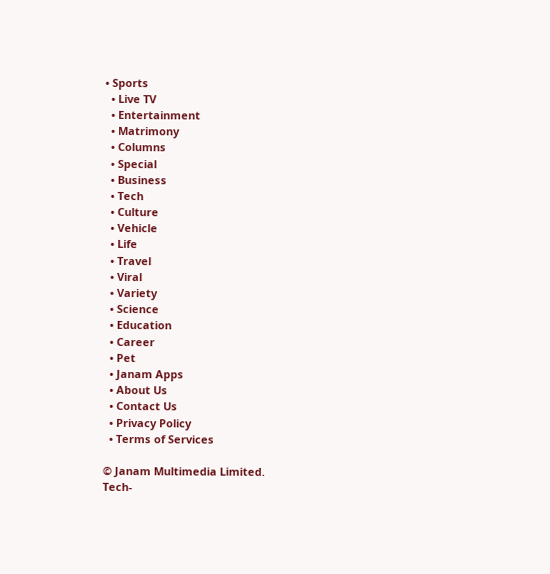• Sports
  • Live TV
  • Entertainment
  • Matrimony
  • Columns
  • Special
  • Business
  • Tech
  • Culture
  • Vehicle
  • Life
  • Travel
  • Viral
  • Variety
  • Science
  • Education
  • Career
  • Pet
  • Janam Apps
  • About Us
  • Contact Us
  • Privacy Policy
  • Terms of Services

© Janam Multimedia Limited.
Tech-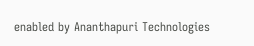enabled by Ananthapuri Technologies